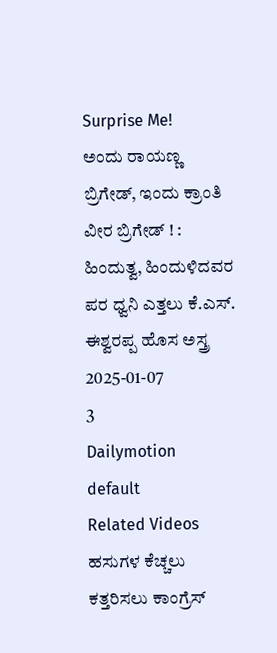Surprise Me!
ಅಂದು ರಾಯಣ್ಣ ಬ್ರಿಗೇಡ್, ಇಂದು ಕ್ರಾಂತಿ ವೀರ ಬ್ರಿಗೇಡ್ ! : ಹಿಂದುತ್ವ, ಹಿಂದುಳಿದವರ ಪರ ಧ್ವನಿ ಎತ್ತಲು ಕೆ.ಎಸ್. ಈಶ್ವರಪ್ಪ ಹೊಸ ಅಸ್ತ್ರ
2025-01-07
3
Dailymotion
default
Related Videos
ಹಸುಗಳ ಕೆಚ್ಚಲು ಕತ್ತರಿಸಲು ಕಾಂಗ್ರೆಸ್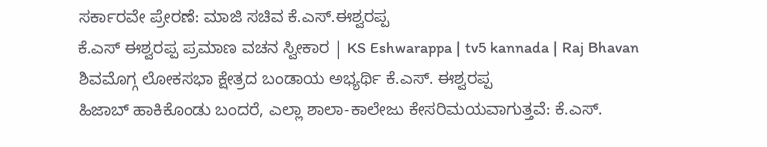ಸರ್ಕಾರವೇ ಪ್ರೇರಣೆ: ಮಾಜಿ ಸಚಿವ ಕೆ.ಎಸ್.ಈಶ್ವರಪ್ಪ
ಕೆ.ಎಸ್ ಈಶ್ವರಪ್ಪ ಪ್ರಮಾಣ ವಚನ ಸ್ವೀಕಾರ | KS Eshwarappa | tv5 kannada | Raj Bhavan
ಶಿವಮೊಗ್ಗ ಲೋಕಸಭಾ ಕ್ಷೇತ್ರದ ಬಂಡಾಯ ಅಭ್ಯರ್ಥಿ ಕೆ.ಎಸ್. ಈಶ್ವರಪ್ಪ
ಹಿಜಾಬ್ ಹಾಕಿಕೊಂಡು ಬಂದರೆ, ಎಲ್ಲಾ ಶಾಲಾ-ಕಾಲೇಜು ಕೇಸರಿಮಯವಾಗುತ್ತವೆ: ಕೆ.ಎಸ್.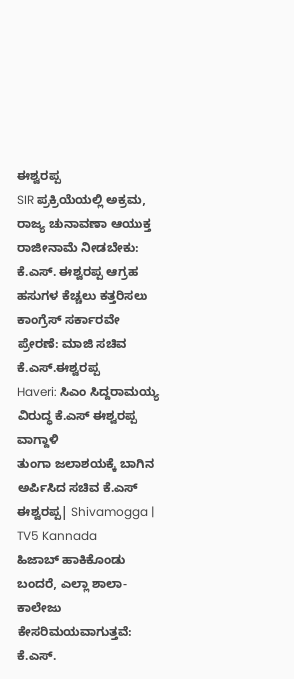ಈಶ್ವರಪ್ಪ
SIR ಪ್ರಕ್ರಿಯೆಯಲ್ಲಿ ಅಕ್ರಮ, ರಾಜ್ಯ ಚುನಾವಣಾ ಆಯುಕ್ತ ರಾಜೀನಾಮೆ ನೀಡಬೇಕು: ಕೆ.ಎಸ್. ಈಶ್ವರಪ್ಪ ಆಗ್ರಹ
ಹಸುಗಳ ಕೆಚ್ಚಲು ಕತ್ತರಿಸಲು ಕಾಂಗ್ರೆಸ್ ಸರ್ಕಾರವೇ ಪ್ರೇರಣೆ: ಮಾಜಿ ಸಚಿವ ಕೆ.ಎಸ್.ಈಶ್ವರಪ್ಪ
Haveri: ಸಿಎಂ ಸಿದ್ದರಾಮಯ್ಯ ವಿರುದ್ಧ ಕೆ.ಎಸ್ ಈಶ್ವರಪ್ಪ ವಾಗ್ದಾಳಿ
ತುಂಗಾ ಜಲಾಶಯಕ್ಕೆ ಬಾಗಿನ ಅರ್ಪಿಸಿದ ಸಚಿವ ಕೆ.ಎಸ್ ಈಶ್ವರಪ್ಪ| Shivamogga | TV5 Kannada
ಹಿಜಾಬ್ ಹಾಕಿಕೊಂಡು ಬಂದರೆ, ಎಲ್ಲಾ ಶಾಲಾ-ಕಾಲೇಜು ಕೇಸರಿಮಯವಾಗುತ್ತವೆ: ಕೆ.ಎಸ್.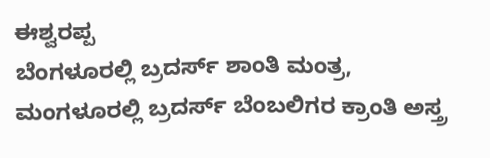ಈಶ್ವರಪ್ಪ
ಬೆಂಗಳೂರಲ್ಲಿ ಬ್ರದರ್ಸ್ ಶಾಂತಿ ಮಂತ್ರ, ಮಂಗಳೂರಲ್ಲಿ ಬ್ರದರ್ಸ್ ಬೆಂಬಲಿಗರ ಕ್ರಾಂತಿ ಅಸ್ತ್ರ